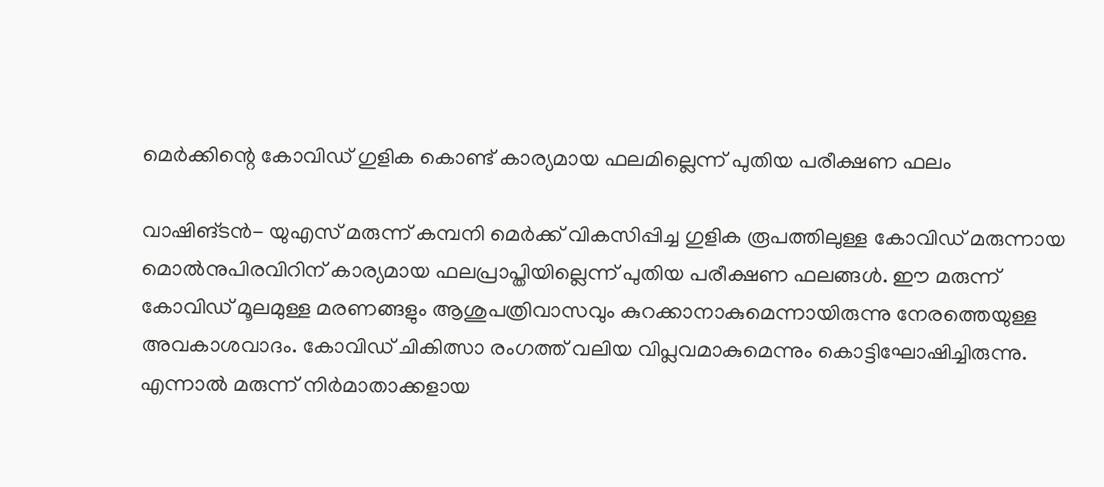മെര്‍ക്കിന്റെ കോവിഡ് ഗുളിക കൊണ്ട് കാര്യമായ ഫലമില്ലെന്ന് പുതിയ പരീക്ഷണ ഫലം

വാഷിങ്ടന്‍- യുഎസ് മരുന്ന് കമ്പനി മെര്‍ക്ക് വികസിപ്പിച്ച ഗുളിക രൂപത്തിലുള്ള കോവിഡ് മരുന്നായ മൊല്‍നുപിരവിറിന് കാര്യമായ ഫലപ്രാപ്തിയില്ലെന്ന് പുതിയ പരീക്ഷണ ഫലങ്ങള്‍. ഈ മരുന്ന് കോവിഡ് മൂലമുള്ള മരണങ്ങളും ആശുപത്രിവാസവും കുറക്കാനാകുമെന്നായിരുന്നു നേരത്തെയുള്ള അവകാശവാദം. കോവിഡ് ചികിത്സാ രംഗത്ത് വലിയ വിപ്ലവമാകുമെന്നും കൊട്ടിഘോഷിച്ചിരുന്നു. എന്നാല്‍ മരുന്ന് നിര്‍മാതാക്കളായ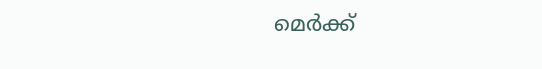മെര്‍ക്ക്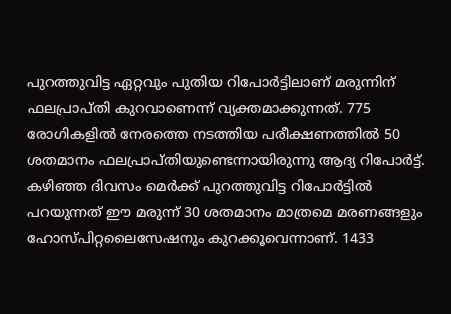പുറത്തുവിട്ട ഏറ്റവും പുതിയ റിപോര്‍ട്ടിലാണ് മരുന്നിന് ഫലപ്രാപ്തി കുറവാണെന്ന് വ്യക്തമാക്കുന്നത്. 775 രോഗികളില്‍ നേരത്തെ നടത്തിയ പരീക്ഷണത്തില്‍ 50 ശതമാനം ഫലപ്രാപ്തിയുണ്ടെന്നായിരുന്നു ആദ്യ റിപോര്‍ട്ട്. കഴിഞ്ഞ ദിവസം മെര്‍ക്ക് പുറത്തുവിട്ട റിപോര്‍ട്ടില്‍ പറയുന്നത് ഈ മരുന്ന് 30 ശതമാനം മാത്രമെ മരണങ്ങളും ഹോസ്പിറ്റലൈസേഷനും കുറക്കൂവെന്നാണ്. 1433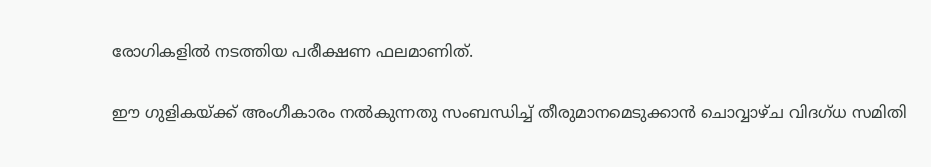രോഗികളില്‍ നടത്തിയ പരീക്ഷണ ഫലമാണിത്.

ഈ ഗുളികയ്ക്ക് അംഗീകാരം നല്‍കുന്നതു സംബന്ധിച്ച് തീരുമാനമെടുക്കാന്‍ ചൊവ്വാഴ്ച വിദഗ്ധ സമിതി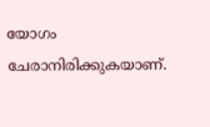യോഗം ചേരാനിരിക്കുകയാണ്.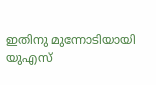ഇതിനു മുന്നോടിയായി യുഎസ്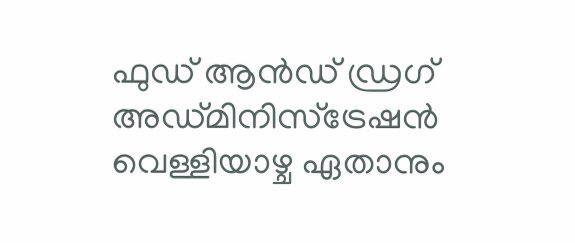ഫുഡ് ആന്‍ഡ് ഡ്രഗ് അഡ്മിനിസ്‌ട്രേഷന്‍ വെള്ളിയാഴ്ച ഏതാനും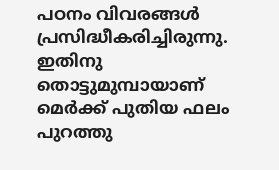പഠനം വിവരങ്ങള്‍ പ്രസിദ്ധീകരിച്ചിരുന്നു. ഇതിനു തൊട്ടുമുമ്പായാണ് മെര്‍ക്ക് പുതിയ ഫലം പുറത്തു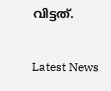വിട്ടത്.

Latest News